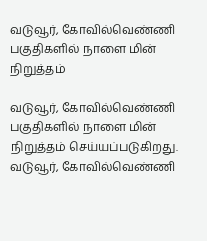வடுவூர், கோவில்வெண்ணி பகுதிகளில் நாளை மின் நிறுத்தம்

வடுவூர், கோவில்வெண்ணி பகுதிகளில் நாளை மின் நிறுத்தம் செய்யப்படுகிறது.
வடுவூர், கோவில்வெண்ணி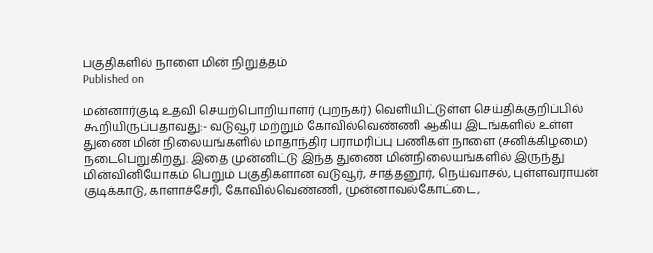பகுதிகளில் நாளை மின் நிறுத்தம்
Published on

மன்னார்குடி உதவி செயற்பொறியாளர் (புறநகர்) வெளியிட்டுள்ள செய்திக்குறிப்பில் கூறியிருப்பதாவது:- வடுவூர் மற்றும் கோவில்வெண்ணி ஆகிய இடங்களில் உள்ள துணை மின் நிலையங்களில் மாதாந்திர பராமரிப்பு பணிகள் நாளை (சனிக்கிழமை) நடைபெறுகிறது. இதை முன்னிட்டு இந்த துணை மின்நிலையங்களில் இருந்து மின்வினியோகம் பெறும் பகுதிகளான வடுவூர், சாத்தனூர், நெய்வாசல், புள்ளவராயன் குடிக்காடு, காளாச்சேரி, கோவில்வெண்ணி, முன்னாவல்கோட்டை,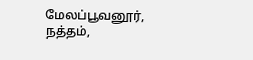மேலப்பூவனூர், நத்தம்,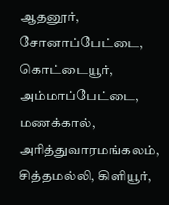ஆதனூர், சோனாப்பேட்டை, கொட்டையூர், அம்மாப்பேட்டை, மணக்கால், அரித்துவாரமங்கலம், சித்தமல்லி, கிளியூர்,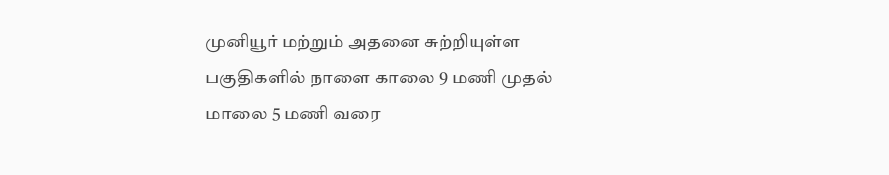முனியூர் மற்றும் அதனை சுற்றியுள்ள பகுதிகளில் நாளை காலை 9 மணி முதல் மாலை 5 மணி வரை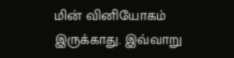மின் வினியோகம் இருக்காது. இவ்வாறு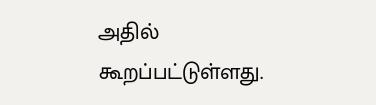அதில் கூறப்பட்டுள்ளது.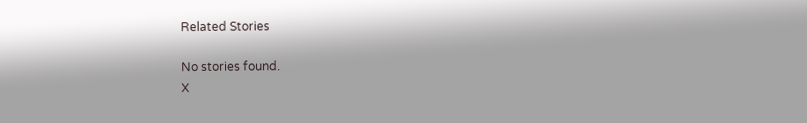Related Stories

No stories found.
X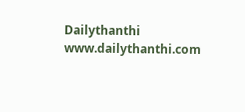Dailythanthi
www.dailythanthi.com